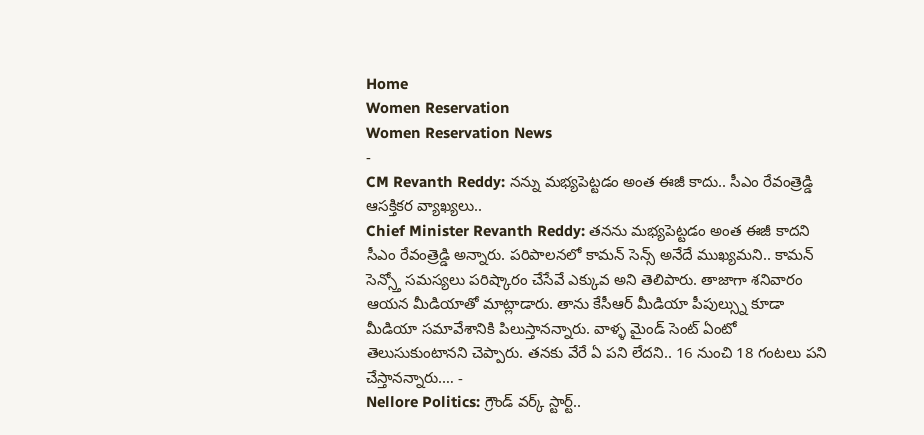Home
Women Reservation
Women Reservation News
-
CM Revanth Reddy: నన్ను మభ్యపెట్టడం అంత ఈజీ కాదు.. సీఎం రేవంత్రెడ్డి ఆసక్తికర వ్యాఖ్యలు..
Chief Minister Revanth Reddy: తనను మభ్యపెట్టడం అంత ఈజీ కాదని సీఎం రేవంత్రెడ్డి అన్నారు. పరిపాలనలో కామన్ సెన్స్ అనేదే ముఖ్యమని.. కామన్ సెన్స్తో సమస్యలు పరిష్కారం చేసేవే ఎక్కువ అని తెలిపారు. తాజాగా శనివారం ఆయన మీడియాతో మాట్లాడారు. తాను కేసీఆర్ మీడియా పీపుల్స్ను కూడా మీడియా సమావేశానికి పిలుస్తానన్నారు. వాళ్ళ మైండ్ సెంట్ ఏంటో తెలుసుకుంటానని చెప్పారు. తనకు వేరే ఏ పని లేదని.. 16 నుంచి 18 గంటలు పని చేస్తానన్నారు.… -
Nellore Politics: గ్రౌండ్ వర్క్ స్టార్ట్..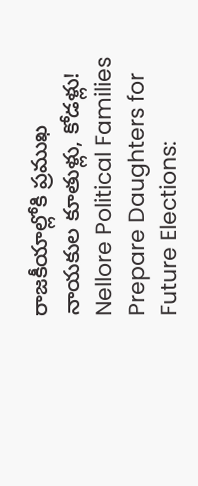రాజకీయాల్లోకి ప్రముఖ నాయకుల కూతుళ్లు, కోడళ్లు!
Nellore Political Families Prepare Daughters for Future Elections: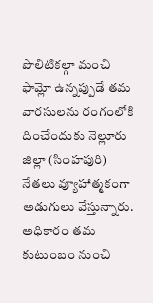పొలిటికల్గా మంచి ఫామ్లో ఉన్నప్పుడే తమ వారసులను రంగంలోకి దించేందుకు నెల్లూరు జిల్లా (సింహపురి) నేతలు వ్యూహాత్మకంగా అడుగులు వేస్తున్నారు. అధికారం తమ కుటుంబం నుంచి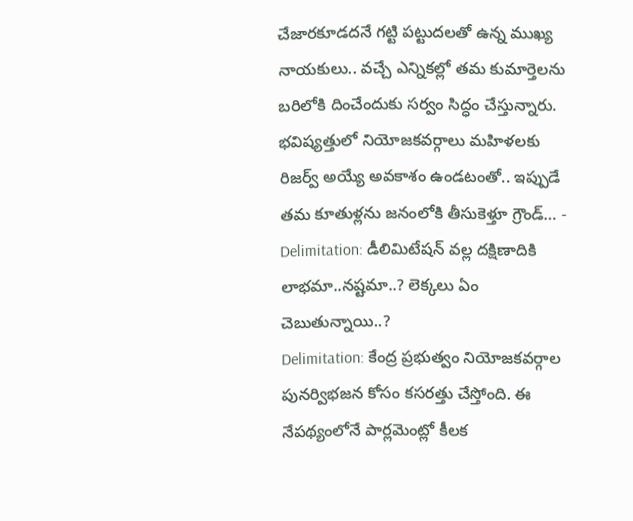చేజారకూడదనే గట్టి పట్టుదలతో ఉన్న ముఖ్య నాయకులు.. వచ్చే ఎన్నికల్లో తమ కుమార్తెలను బరిలోకి దించేందుకు సర్వం సిద్ధం చేస్తున్నారు. భవిష్యత్తులో నియోజకవర్గాలు మహిళలకు రిజర్వ్ అయ్యే అవకాశం ఉండటంతో.. ఇప్పుడే తమ కూతుళ్లను జనంలోకి తీసుకెళ్తూ గ్రౌండ్… -
Delimitation: డీలిమిటేషన్ వల్ల దక్షిణాదికి లాభమా..నష్టమా..? లెక్కలు ఏం చెబుతున్నాయి..?
Delimitation: కేంద్ర ప్రభుత్వం నియోజకవర్గాల పునర్విభజన కోసం కసరత్తు చేస్తోంది. ఈ నేపథ్యంలోనే పార్లమెంట్లో కీలక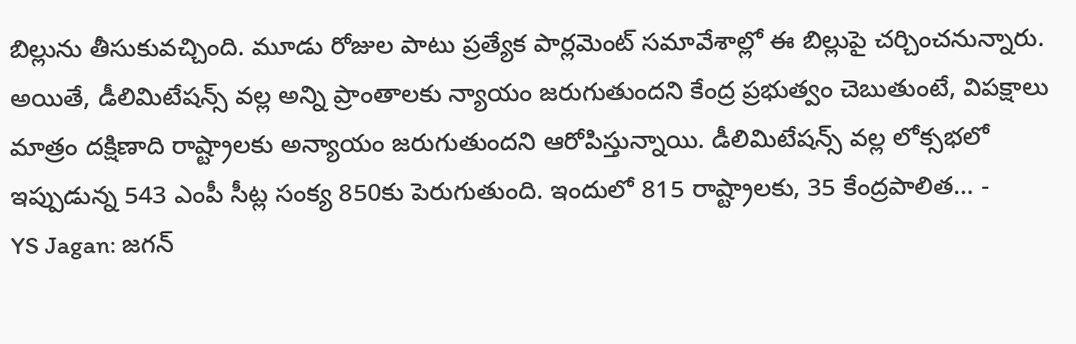బిల్లును తీసుకువచ్చింది. మూడు రోజుల పాటు ప్రత్యేక పార్లమెంట్ సమావేశాల్లో ఈ బిల్లుపై చర్చించనున్నారు. అయితే, డీలిమిటేషన్స్ వల్ల అన్ని ప్రాంతాలకు న్యాయం జరుగుతుందని కేంద్ర ప్రభుత్వం చెబుతుంటే, విపక్షాలు మాత్రం దక్షిణాది రాష్ట్రాలకు అన్యాయం జరుగుతుందని ఆరోపిస్తున్నాయి. డీలిమిటేషన్స్ వల్ల లోక్సభలో ఇప్పుడున్న 543 ఎంపీ సీట్ల సంక్య 850కు పెరుగుతుంది. ఇందులో 815 రాష్ట్రాలకు, 35 కేంద్రపాలిత… -
YS Jagan: జగన్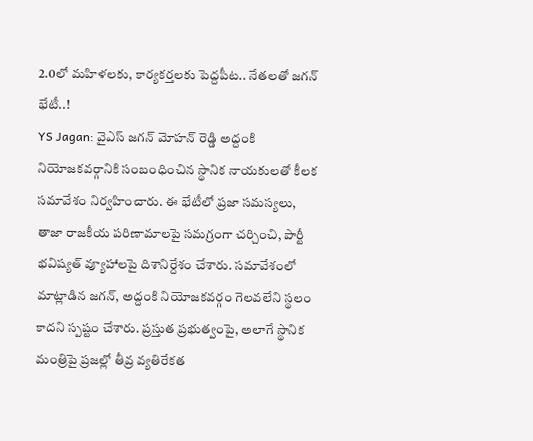2.0లో మహిళలకు, కార్యకర్తలకు పెద్దపీట.. నేతలతో జగన్ భేటీ..!
YS Jagan: వైఎస్ జగన్ మోహన్ రెడ్డి అద్దంకి నియోజకవర్గానికి సంబంధించిన స్థానిక నాయకులతో కీలక సమావేశం నిర్వహించారు. ఈ భేటీలో ప్రజా సమస్యలు, తాజా రాజకీయ పరిణామాలపై సమగ్రంగా చర్చించి, పార్టీ భవిష్యత్ వ్యూహాలపై దిశానిర్దేశం చేశారు. సమావేశంలో మాట్లాడిన జగన్, అద్దంకి నియోజకవర్గం గెలవలేని స్థలం కాదని స్పష్టం చేశారు. ప్రస్తుత ప్రభుత్వంపై, అలాగే స్థానిక మంత్రిపై ప్రజల్లో తీవ్ర వ్యతిరేకత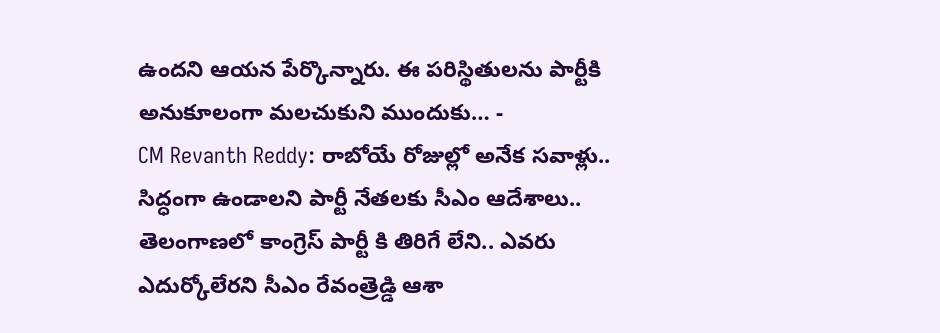ఉందని ఆయన పేర్కొన్నారు. ఈ పరిస్థితులను పార్టీకి అనుకూలంగా మలచుకుని ముందుకు… -
CM Revanth Reddy: రాబోయే రోజుల్లో అనేక సవాళ్లు.. సిద్ధంగా ఉండాలని పార్టీ నేతలకు సీఎం ఆదేశాలు..
తెలంగాణలో కాంగ్రెస్ పార్టీ కి తిరిగే లేని.. ఎవరు ఎదుర్కోలేరని సీఎం రేవంత్రెడ్డి ఆశా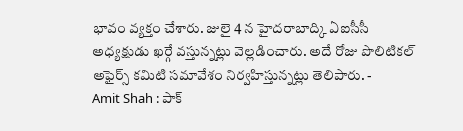భావం వ్యక్తం చేశారు. జులై 4 న హైదరాబాద్కి ఏఐసీసీ అధ్యక్షుడు ఖర్గే వస్తున్నట్లు వెల్లడించారు. అదే రోజు పొలిటికల్ అఫైర్స్ కమిటి సమావేశం నిర్వహిస్తున్నట్లు తెలిపారు. -
Amit Shah : పాక్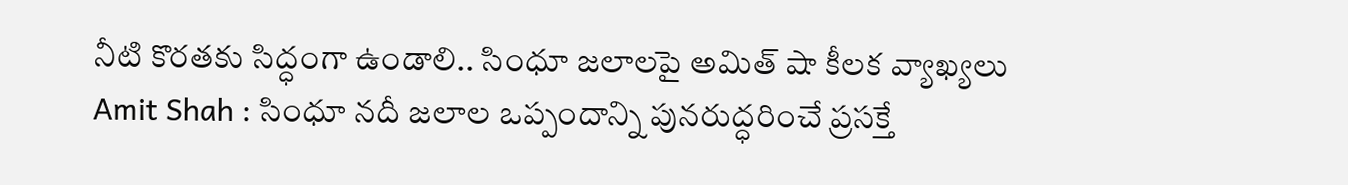నీటి కొరతకు సిద్ధంగా ఉండాలి.. సింధూ జలాలపై అమిత్ షా కీలక వ్యాఖ్యలు
Amit Shah : సింధూ నదీ జలాల ఒప్పందాన్ని పునరుద్ధరించే ప్రసక్తే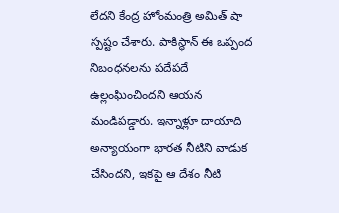లేదని కేంద్ర హోంమంత్రి అమిత్ షా స్పష్టం చేశారు. పాకిస్థాన్ ఈ ఒప్పంద నిబంధనలను పదేపదే ఉల్లంఘించిందని ఆయన మండిపడ్డారు. ఇన్నాళ్లూ దాయాది అన్యాయంగా భారత నీటిని వాడుక చేసిందని, ఇకపై ఆ దేశం నీటి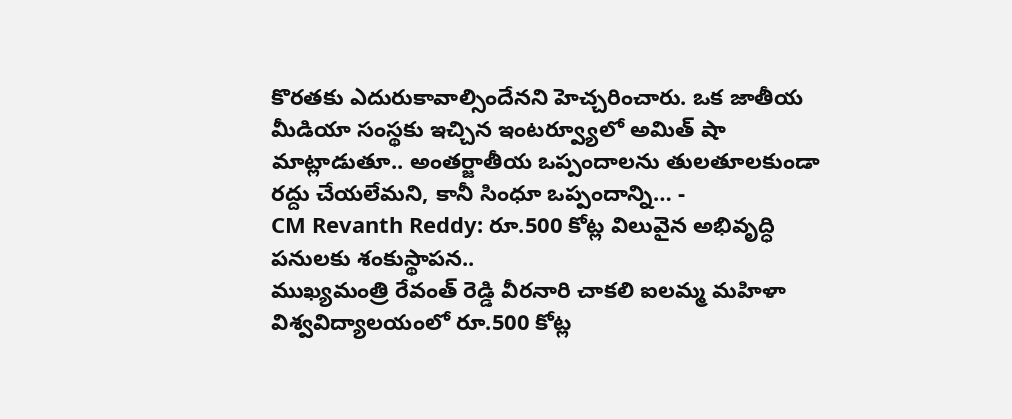కొరతకు ఎదురుకావాల్సిందేనని హెచ్చరించారు. ఒక జాతీయ మీడియా సంస్థకు ఇచ్చిన ఇంటర్వ్యూలో అమిత్ షా మాట్లాడుతూ.. అంతర్జాతీయ ఒప్పందాలను తులతూలకుండా రద్దు చేయలేమని, కానీ సింధూ ఒప్పందాన్ని… -
CM Revanth Reddy: రూ.500 కోట్ల విలువైన అభివృద్ధి పనులకు శంకుస్థాపన..
ముఖ్యమంత్రి రేవంత్ రెడ్డి వీరనారి చాకలి ఐలమ్మ మహిళా విశ్వవిద్యాలయంలో రూ.500 కోట్ల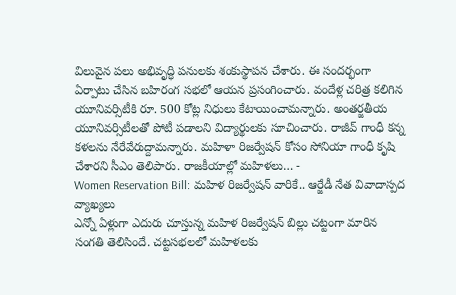విలువైన పలు అభివృద్ధి పనులకు శంకుస్థాపన చేశారు. ఈ సందర్భంగా ఏర్పాటు చేసిన బహిరంగ సభలో ఆయన ప్రసంగించారు. వందేళ్ల చరిత్ర కలిగిన యూనివర్సిటీకి రూ. 500 కోట్ల నిధులు కేటాయించామన్నారు. అంతర్జతీయ యూనివర్సిటీలతో పోటీ పడాలని విద్యార్థులకు సూచించారు. రాజీవ్ గాంధీ కన్న కళలను నేరేవేరుద్దామన్నారు. మహిళా రిజర్వేషన్ కోసం సోనియా గాంధీ కృషి చేశారని సీఎం తెలిపారు. రాజకీయాల్లో మహిళలు… -
Women Reservation Bill: మహిళ రిజర్వేషన్ వారికే.. ఆర్జేడీ నేత వివాదాస్పద వ్యాఖ్యలు
ఎన్నో ఏళ్లుగా ఎదురు చూస్తున్న మహిళ రిజర్వేషన్ బిల్లు చట్టంగా మారిన సంగతి తెలిసిందే. చట్టసభలలో మహిళలకు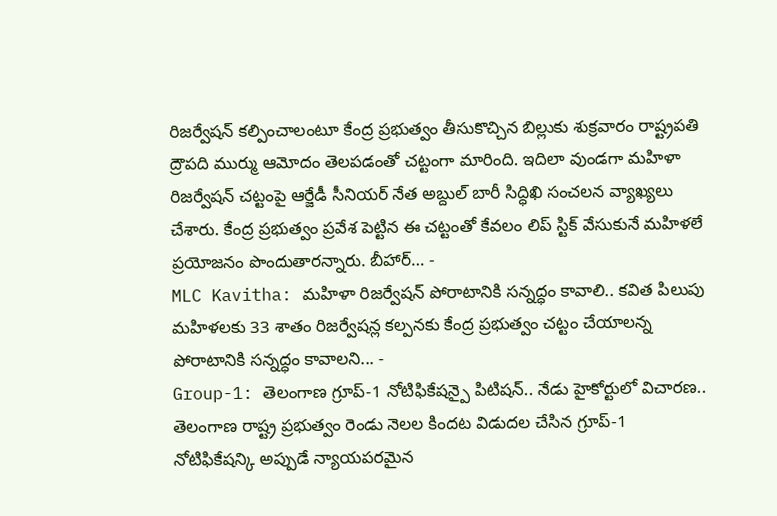రిజర్వేషన్ కల్పించాలంటూ కేంద్ర ప్రభుత్వం తీసుకొచ్చిన బిల్లుకు శుక్రవారం రాష్ట్రపతి ద్రౌపది ముర్ము ఆమోదం తెలపడంతో చట్టంగా మారింది. ఇదిలా వుండగా మహిళా రిజర్వేషన్ చట్టంపై ఆర్జేడీ సీనియర్ నేత అబ్దుల్ బారీ సిద్ధిఖి సంచలన వ్యాఖ్యలు చేశారు. కేంద్ర ప్రభుత్వం ప్రవేశ పెట్టిన ఈ చట్టంతో కేవలం లిప్ స్టిక్ వేసుకునే మహిళలే ప్రయోజనం పొందుతారన్నారు. బీహార్… -
MLC Kavitha: మహిళా రిజర్వేషన్ పోరాటానికి సన్నద్ధం కావాలి.. కవిత పిలుపు
మహిళలకు 33 శాతం రిజర్వేషన్ల కల్పనకు కేంద్ర ప్రభుత్వం చట్టం చేయాలన్న పోరాటానికి సన్నద్ధం కావాలని... -
Group-1: తెలంగాణ గ్రూప్-1 నోటిఫికేషన్పై పిటిషన్.. నేడు హైకోర్టులో విచారణ..
తెలంగాణ రాష్ట్ర ప్రభుత్వం రెండు నెలల కిందట విడుదల చేసిన గ్రూప్-1 నోటిఫికేషన్కి అప్పుడే న్యాయపరమైన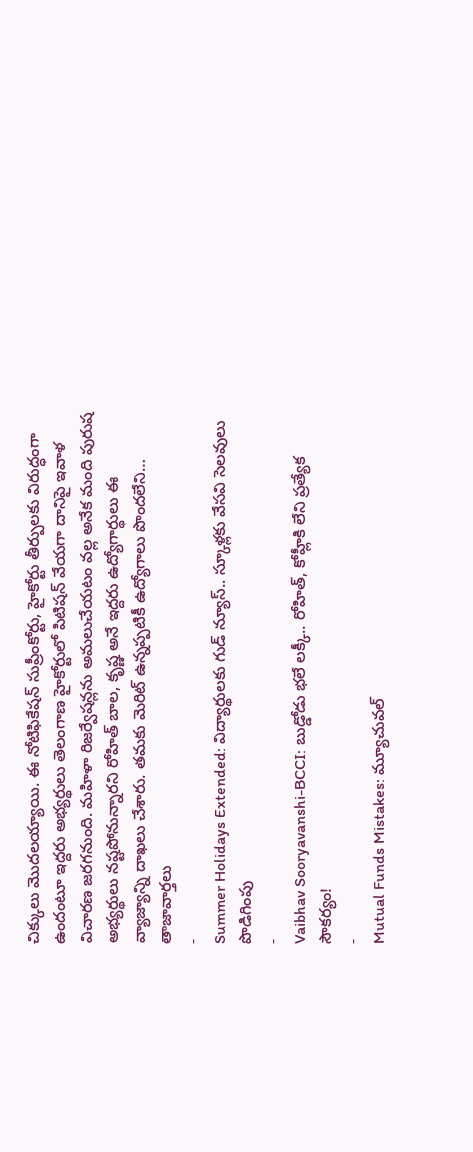చిక్కులు మొదలయ్యాయి. ఈ నోటిఫికేషన్ సుప్రీంకోర్టు, హైకోర్టు తీర్పులకు విరుద్ధంగా ఉందంటూ ఇద్దరు అభ్యర్థులు తెలంగాణ హైకోర్టులో పిటిషన్ వేయగా దానిపై ఇవాళ విచారణ జరగనుంది. మహిళా రిజర్వేషన్లను అమలుచేయటం వల్ల అనేక మంది పురుష అభ్యర్థులు నష్టపోనున్నారని రోహిత్ బాల, కృష్ణ అనే ఇద్దరు ఉద్యోగార్థులు ఈ వ్యాజ్యాన్ని దాఖలు చేశారు. తమకు మెరిట్ ఉన్నప్పటికీ ఉద్యోగాలు పొందలేని…
తాజావార్తలు
-
Summer Holidays Extended: విద్యార్థులకు గుడ్ న్యూస్.. స్కూళ్లకు వేసవి సెలవులు పొడిగింపు
-
Vaibhav Sooryavanshi-BCCI: బుడ్డోడు భలే లక్కీ.. రోహిత్, కోహ్లీకి లేని ప్రత్యేక సౌకర్యం!
-
Mutual Funds Mistakes: మ్యూచువల్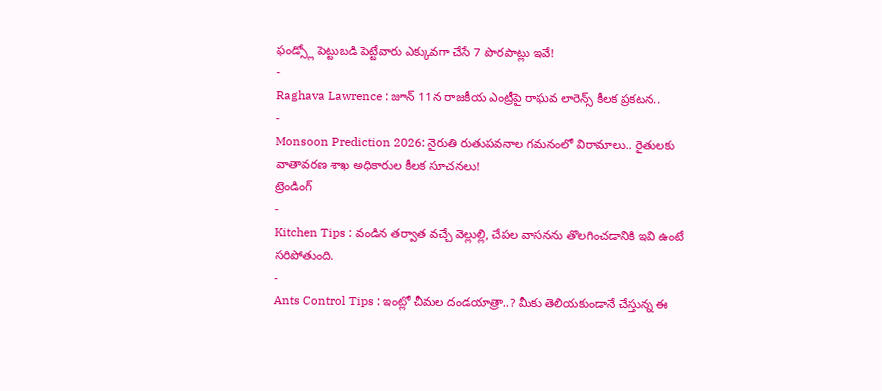ఫండ్స్లో పెట్టుబడి పెట్టేవారు ఎక్కువగా చేసే 7 పొరపాట్లు ఇవే!
-
Raghava Lawrence : జూన్ 11న రాజకీయ ఎంట్రీపై రాఘవ లారెన్స్ కీలక ప్రకటన..
-
Monsoon Prediction 2026: నైరుతి రుతుపవనాల గమనంలో విరామాలు.. రైతులకు వాతావరణ శాఖ అధికారుల కీలక సూచనలు!
ట్రెండింగ్
-
Kitchen Tips : వండిన తర్వాత వచ్చే వెల్లుల్లి, చేపల వాసనను తొలగించడానికి ఇవి ఉంటే సరిపోతుంది.
-
Ants Control Tips : ఇంట్లో చీమల దండయాత్రా..? మీకు తెలియకుండానే చేస్తున్న ఈ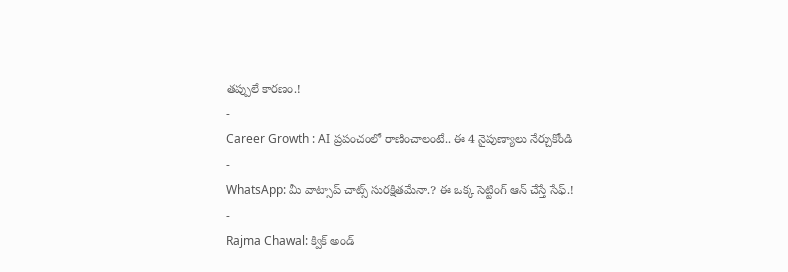తప్పులే కారణం.!
-
Career Growth : AI ప్రపంచంలో రాణించాలంటే.. ఈ 4 నైపుణ్యాలు నేర్చుకోండి
-
WhatsApp: మీ వాట్సాప్ చాట్స్ సురక్షితమేనా.? ఈ ఒక్క సెట్టింగ్ ఆన్ చేస్తే సేఫ్.!
-
Rajma Chawal: క్విక్ అండ్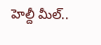హెల్దీ మీల్..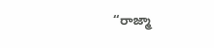“రాజ్మా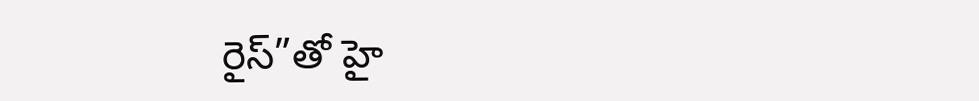రైస్”తో హై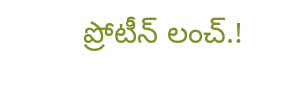ప్రోటీన్ లంచ్.!